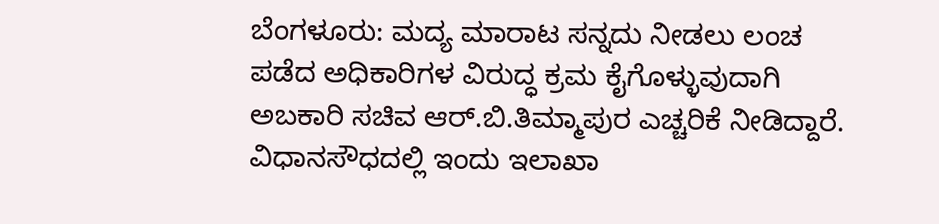ಬೆಂಗಳೂರು: ಮದ್ಯ ಮಾರಾಟ ಸನ್ನದು ನೀಡಲು ಲಂಚ ಪಡೆದ ಅಧಿಕಾರಿಗಳ ವಿರುದ್ಧ ಕ್ರಮ ಕೈಗೊಳ್ಳುವುದಾಗಿ ಅಬಕಾರಿ ಸಚಿವ ಆರ್.ಬಿ.ತಿಮ್ಮಾಪುರ ಎಚ್ಚರಿಕೆ ನೀಡಿದ್ದಾರೆ. ವಿಧಾನಸೌಧದಲ್ಲಿ ಇಂದು ಇಲಾಖಾ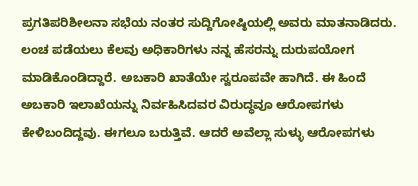ಪ್ರಗತಿಪರಿಶೀಲನಾ ಸಭೆಯ ನಂತರ ಸುದ್ದಿಗೋಷ್ಠಿಯಲ್ಲಿ ಅವರು ಮಾತನಾಡಿದರು.
ಲಂಚ ಪಡೆಯಲು ಕೆಲವು ಅಧಿಕಾರಿಗಳು ನನ್ನ ಹೆಸರನ್ನು ದುರುಪಯೋಗ ಮಾಡಿಕೊಂಡಿದ್ದಾರೆ. ಅಬಕಾರಿ ಖಾತೆಯೇ ಸ್ವರೂಪವೇ ಹಾಗಿದೆ. ಈ ಹಿಂದೆ ಅಬಕಾರಿ ಇಲಾಖೆಯನ್ನು ನಿರ್ವಹಿಸಿದವರ ವಿರುದ್ಧವೂ ಆರೋಪಗಳು ಕೇಳಿಬಂದಿದ್ದವು. ಈಗಲೂ ಬರುತ್ತಿವೆ. ಆದರೆ ಅವೆಲ್ಲಾ ಸುಳ್ಳು ಆರೋಪಗಳು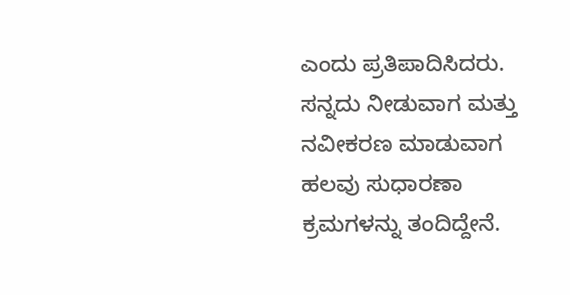ಎಂದು ಪ್ರತಿಪಾದಿಸಿದರು.
ಸನ್ನದು ನೀಡುವಾಗ ಮತ್ತು ನವೀಕರಣ ಮಾಡುವಾಗ ಹಲವು ಸುಧಾರಣಾ ಕ್ರಮಗಳನ್ನು ತಂದಿದ್ದೇನೆ.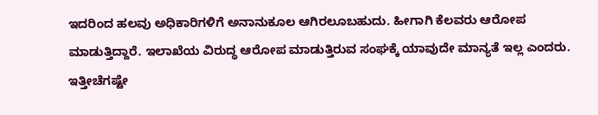ಇದರಿಂದ ಹಲವು ಅಧಿಕಾರಿಗಳಿಗೆ ಅನಾನುಕೂಲ ಆಗಿರಲೂಬಹುದು. ಹೀಗಾಗಿ ಕೆಲವರು ಆರೋಪ ಮಾಡುತ್ತಿದ್ದಾರೆ. ಇಲಾಖೆಯ ವಿರುದ್ಧ ಆರೋಪ ಮಾಡುತ್ತಿರುವ ಸಂಘಕ್ಕೆ ಯಾವುದೇ ಮಾನ್ಯತೆ ಇಲ್ಲ ಎಂದರು.
ಇತ್ತೀಚೆಗಷ್ಟೇ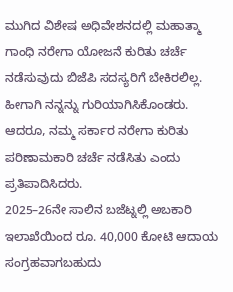ಮುಗಿದ ವಿಶೇಷ ಅಧಿವೇಶನದಲ್ಲಿ ಮಹಾತ್ಮಾ ಗಾಂಧಿ ನರೇಗಾ ಯೋಜನೆ ಕುರಿತು ಚರ್ಚೆ ನಡೆಸುವುದು ಬಿಜೆಪಿ ಸದಸ್ಯರಿಗೆ ಬೇಕಿರಲಿಲ್ಲ. ಹೀಗಾಗಿ ನನ್ನನ್ನು ಗುರಿಯಾಗಿಸಿಕೊಂಡರು. ಆದರೂ, ನಮ್ಮ ಸರ್ಕಾರ ನರೇಗಾ ಕುರಿತು ಪರಿಣಾಮಕಾರಿ ಚರ್ಚೆ ನಡೆಸಿತು ಎಂದು ಪ್ರತಿಪಾದಿಸಿದರು.
2025–26ನೇ ಸಾಲಿನ ಬಜೆಟ್ನಲ್ಲಿ ಅಬಕಾರಿ ಇಲಾಖೆಯಿಂದ ರೂ. 40,000 ಕೋಟಿ ಆದಾಯ ಸಂಗ್ರಹವಾಗಬಹುದು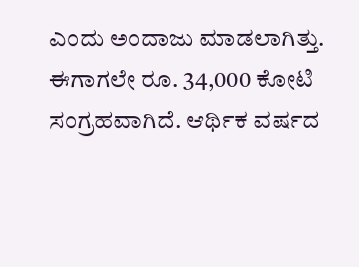ಎಂದು ಅಂದಾಜು ಮಾಡಲಾಗಿತ್ತು. ಈಗಾಗಲೇ ರೂ. 34,000 ಕೋಟಿ ಸಂಗ್ರಹವಾಗಿದೆ. ಆರ್ಥಿಕ ವರ್ಷದ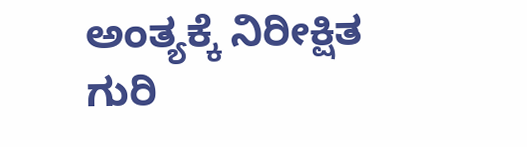ಅಂತ್ಯಕ್ಕೆ ನಿರೀಕ್ಷಿತ ಗುರಿ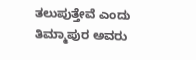ತಲುಪುತ್ತೇವೆ ಎಂದು ತಿಮ್ಮಾಪುರ ಅವರು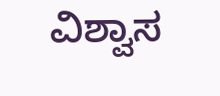ವಿಶ್ವಾಸ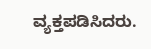ವ್ಯಕ್ತಪಡಿಸಿದರು.